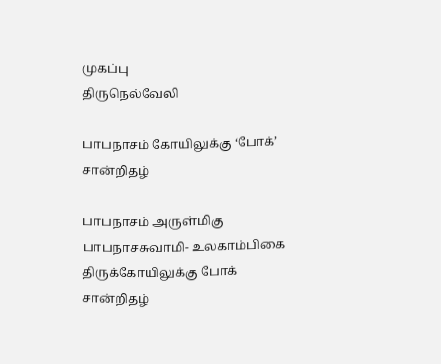முகப்பு
திருநெல்வேலி

பாபநாசம் கோயிலுக்கு ‘போக்’ சான்றிதழ்

பாபநாசம் அருள்மிகு பாபநாசசுவாமி- உலகாம்பிகை திருக்கோயிலுக்கு போக் சான்றிதழ்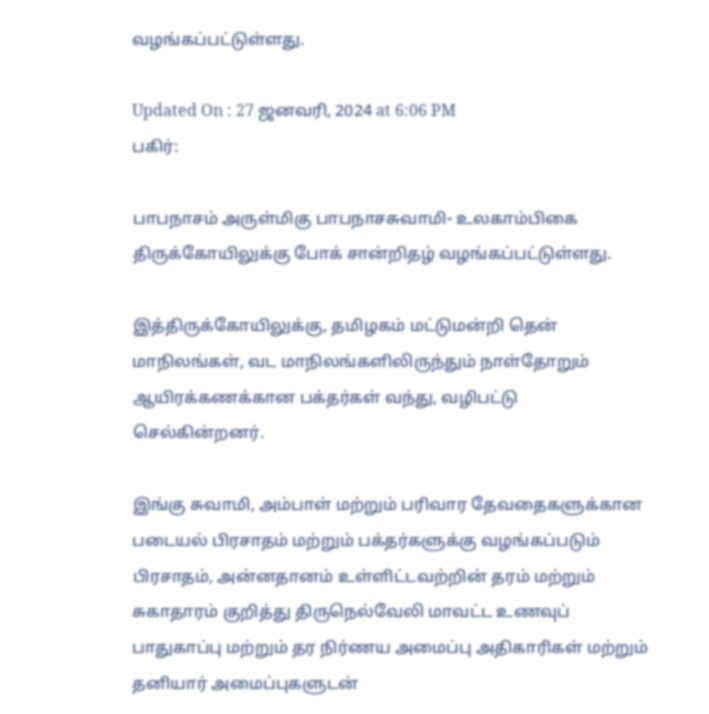வழங்கப்பட்டுள்ளது.

Updated On : 27 ஜனவரி, 2024 at 6:06 PM
பகிர்:

பாபநாசம் அருள்மிகு பாபநாசசுவாமி- உலகாம்பிகை திருக்கோயிலுக்கு போக் சான்றிதழ் வழங்கப்பட்டுள்ளது.

இத்திருக்கோயிலுக்கு, தமிழகம் மட்டுமன்றி தென் மாநிலங்கள், வட மாநிலங்களிலிருந்தும் நாள்தோறும் ஆயிரக்கணக்கான பக்தர்கள் வந்து, வழிபட்டு செல்கின்றனர்.

இங்கு சுவாமி, அம்பாள் மற்றும் பரிவார தேவதைகளுக்கான படையல் பிரசாதம் மற்றும் பக்தர்களுக்கு வழங்கப்படும் பிரசாதம், அன்னதானம் உள்ளிட்டவற்றின் தரம் மற்றும் சுகாதாரம் குறித்து திருநெல்வேலி மாவட்ட உணவுப் பாதுகாப்பு மற்றும் தர நிர்ணய அமைப்பு அதிகாரிகள் மற்றும் தனியார் அமைப்புகளுடன்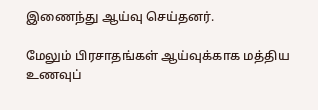இணைந்து ஆய்வு செய்தனர்.

மேலும் பிரசாதங்கள் ஆய்வுக்காக மத்திய உணவுப்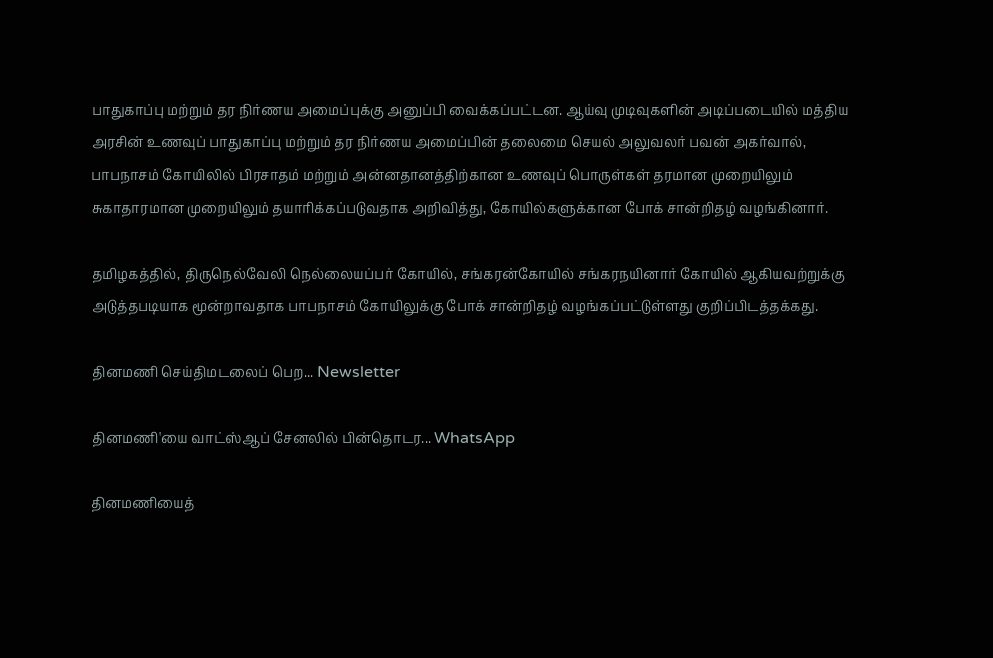பாதுகாப்பு மற்றும் தர நிர்ணய அமைப்புக்கு அனுப்பி வைக்கப்பட்டன. ஆய்வு முடிவுகளின் அடிப்படையில் மத்திய அரசின் உணவுப் பாதுகாப்பு மற்றும் தர நிர்ணய அமைப்பின் தலைமை செயல் அலுவலர் பவன் அகர்வால், பாபநாசம் கோயிலில் பிரசாதம் மற்றும் அன்னதானத்திற்கான உணவுப் பொருள்கள் தரமான முறையிலும் சுகாதாரமான முறையிலும் தயாரிக்கப்படுவதாக அறிவித்து, கோயில்களுக்கான போக் சான்றிதழ் வழங்கினார்.

தமிழகத்தில், திருநெல்வேலி நெல்லையப்பர் கோயில், சங்கரன்கோயில் சங்கரநயினார் கோயில் ஆகியவற்றுக்கு அடுத்தபடியாக மூன்றாவதாக பாபநாசம் கோயிலுக்கு போக் சான்றிதழ் வழங்கப்பட்டுள்ளது குறிப்பிடத்தக்கது.

தினமணி செய்திமடலைப் பெற... Newsletter

தினமணி'யை வாட்ஸ்ஆப் சேனலில் பின்தொடர... WhatsApp

தினமணியைத்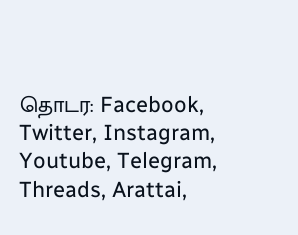தொடர: Facebook, Twitter, Instagram, Youtube, Telegram, Threads, Arattai,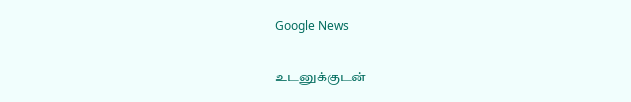Google News

உடனுக்குடன்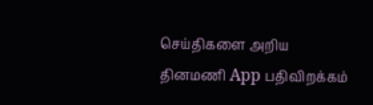செய்திகளை அறிய தினமணி App பதிவிறக்கம்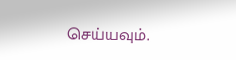செய்யவும்.